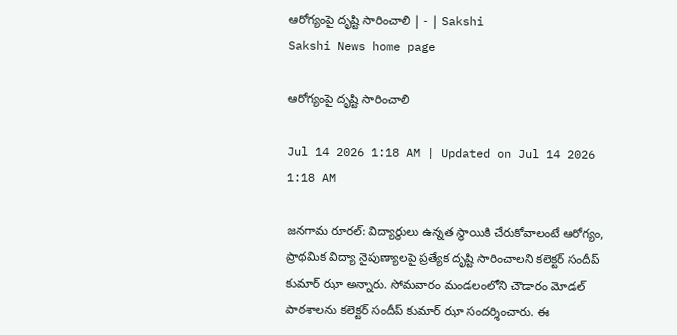ఆరోగ్యంపై దృష్టి సారించాలి | - | Sakshi
Sakshi News home page

ఆరోగ్యంపై దృష్టి సారించాలి

Jul 14 2026 1:18 AM | Updated on Jul 14 2026 1:18 AM

జనగామ రూరల్‌: విద్యార్థులు ఉన్నత స్థాయికి చేరుకోవాలంటే ఆరోగ్యం, ప్రాథమిక విద్యా నైపుణ్యాలపై ప్రత్యేక దృష్టి సారించాలని కలెక్టర్‌ సందీప్‌ కుమార్‌ ఝా అన్నారు. సోమవారం మండలంలోని చౌడారం మోడల్‌ పాఠశాలను కలెక్టర్‌ సందీప్‌ కుమార్‌ ఝా సందర్శించారు. ఈ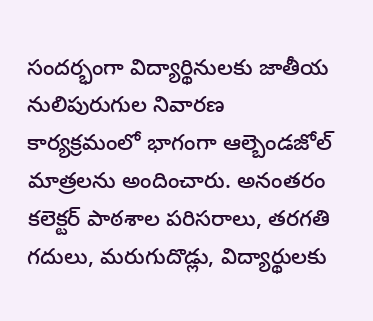సందర్భంగా విద్యార్థినులకు జాతీయ నులిపురుగుల నివారణ కార్యక్రమంలో భాగంగా ఆల్బెండజోల్‌ మాత్రలను అందించారు. అనంతరం కలెక్టర్‌ పాఠశాల పరిసరాలు, తరగతి గదులు, మరుగుదొడ్లు, విద్యార్థులకు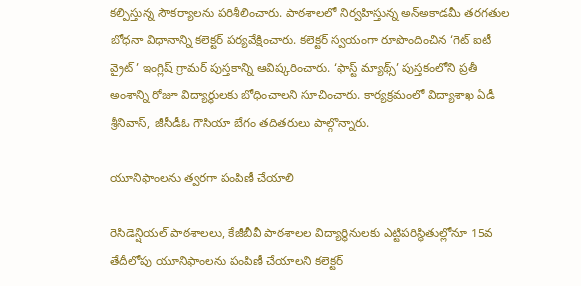కల్పిస్తున్న సౌకర్యాలను పరిశీలించారు. పాఠశాలలో నిర్వహిస్తున్న అన్‌అకాడమీ తరగతుల బోధనా విధానాన్ని కలెక్టర్‌ పర్యవేక్షించారు. కలెక్టర్‌ స్వయంగా రూపొందించిన ‘గెట్‌ ఐటీ వ్రైట్‌ ’ ఇంగ్లిష్‌ గ్రామర్‌ పుస్తకాన్ని ఆవిష్కరించారు. ‘ఫాస్ట్‌ మ్యాథ్స్‌’ పుస్తకంలోని ప్రతీ అంశాన్ని రోజూ విద్యార్థులకు బోధించాలని సూచించారు. కార్యక్రమంలో విద్యాశాఖ ఏడీ శ్రీనివాస్‌, జీసీడీఓ గౌసియా బేగం తదితరులు పాల్గొన్నారు.

యూనిఫాంలను త్వరగా పంపిణీ చేయాలి

రెసిడెన్షియల్‌ పాఠశాలలు, కేజీబీవీ పాఠశాలల విద్యార్థినులకు ఎట్టిపరిస్థితుల్లోనూ 15వ తేదీలోపు యూనిఫాంలను పంపిణీ చేయాలని కలెక్టర్‌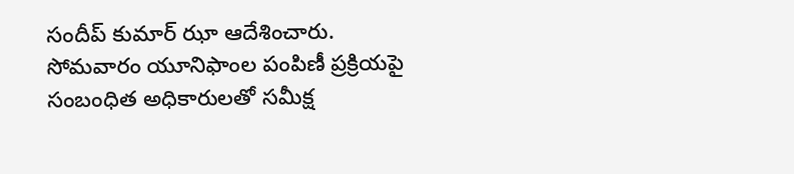సందీప్‌ కుమార్‌ ఝా ఆదేశించారు. సోమవారం యూనిఫాంల పంపిణీ ప్రక్రియపై సంబంధిత అధికారులతో సమీక్ష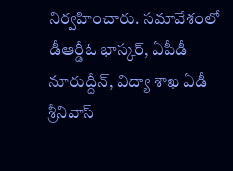నిర్వహించారు. సమావేశంలో డీఆర్డీఓ భాస్కర్‌, ఏపీడీ నూరుద్దీన్‌, విద్యా శాఖ ఏడీ శ్రీనివాస్‌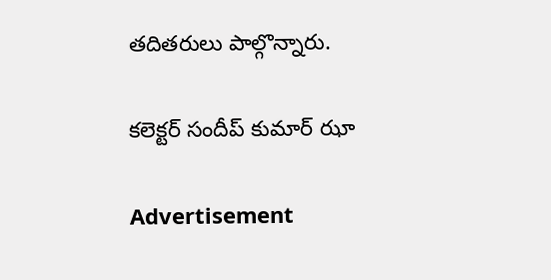తదితరులు పాల్గొన్నారు.

కలెక్టర్‌ సందీప్‌ కుమార్‌ ఝా

Advertisement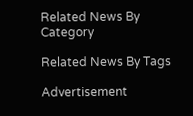Related News By Category

Related News By Tags

Advertisement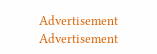Advertisement
Advertisement